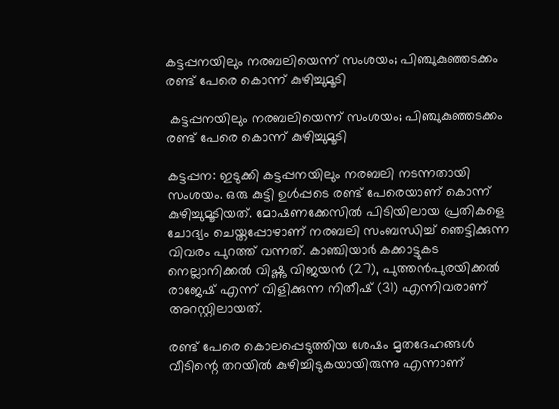കട്ടപ്പനയിലും നരബലിയെന്ന് സംശയം; പിഞ്ചുകുഞ്ഞടക്കം രണ്ട് പേരെ കൊന്ന് കുഴിച്ചുമൂടി

 കട്ടപ്പനയിലും നരബലിയെന്ന് സംശയം; പിഞ്ചുകുഞ്ഞടക്കം രണ്ട് പേരെ കൊന്ന് കുഴിച്ചുമൂടി

കട്ടപ്പന: ഇടുക്കി കട്ടപ്പനയിലും നരബലി നടന്നതായി സംശയം. ഒരു കുട്ടി ഉള്‍പ്പടെ രണ്ട് പേരെയാണ് കൊന്ന് കുഴിച്ചുമൂടിയത്. മോഷണക്കേസില്‍ പിടിയിലായ പ്രതികളെ ചോദ്യം ചെയ്തപ്പോഴാണ് നരബലി സംബന്ധിച്ച് ഞെട്ടിക്കുന്ന വിവരം പുറത്ത് വന്നത്. കാഞ്ചിയാര്‍ കക്കാട്ടുകട നെല്ലാനിക്കല്‍ വിഷ്ണു വിജയന്‍ (27), പുത്തന്‍പുരയിക്കല്‍ രാജേഷ് എന്ന് വിളിക്കുന്ന നിതീഷ് (31) എന്നിവരാണ് അറസ്റ്റിലായത്.

രണ്ട് പേരെ കൊലപ്പെടുത്തിയ ശേഷം മൃതദേഹങ്ങള്‍ വീടിന്റെ തറയില്‍ കുഴിച്ചിടുകയായിരുന്നു എന്നാണ്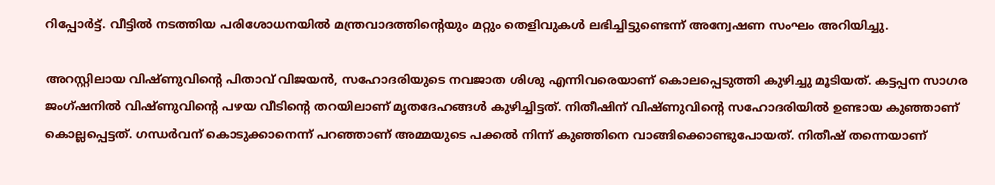റിപ്പോര്‍ട്ട്. വീട്ടില്‍ നടത്തിയ പരിശോധനയില്‍ മന്ത്രവാദത്തിന്റെയും മറ്റും തെളിവുകള്‍ ലഭിച്ചിട്ടുണ്ടെന്ന് അന്വേഷണ സംഘം അറിയിച്ചു.

അറസ്റ്റിലായ വിഷ്ണുവിന്റെ പിതാവ് വിജയന്‍, സഹോദരിയുടെ നവജാത ശിശു എന്നിവരെയാണ് കൊലപ്പെടുത്തി കുഴിച്ചു മൂടിയത്. കട്ടപ്പന സാഗര ജംഗ്ഷനില്‍ വിഷ്ണുവിന്റെ പഴയ വീടിന്റെ തറയിലാണ് മൃതദേഹങ്ങള്‍ കുഴിച്ചിട്ടത്. നിതീഷിന് വിഷ്ണുവിന്റെ സഹോദരിയില്‍ ഉണ്ടായ കുഞ്ഞാണ് കൊല്ലപ്പെട്ടത്. ഗന്ധര്‍വന് കൊടുക്കാനെന്ന് പറഞ്ഞാണ് അമ്മയുടെ പക്കല്‍ നിന്ന് കുഞ്ഞിനെ വാങ്ങിക്കൊണ്ടുപോയത്. നിതീഷ് തന്നെയാണ്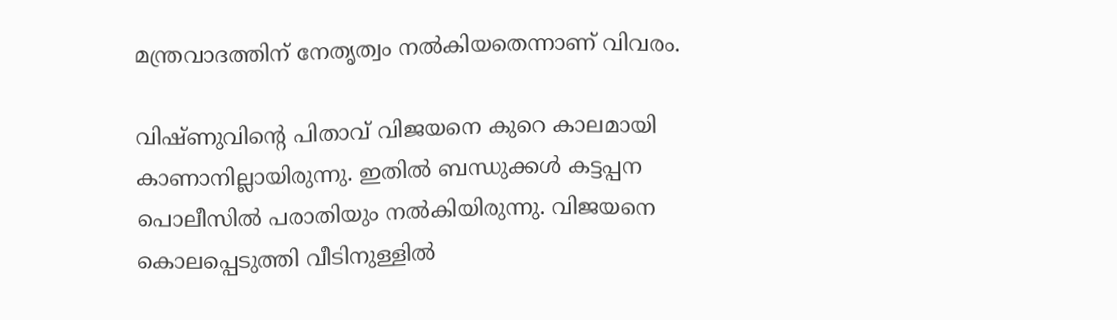മന്ത്രവാദത്തിന് നേതൃത്വം നല്‍കിയതെന്നാണ് വിവരം.

വിഷ്ണുവിൻ്റെ പിതാവ് വിജയനെ കുറെ കാലമായി കാണാനില്ലായിരുന്നു. ഇതിൽ ബന്ധുക്കൾ കട്ടപ്പന പൊലീസിൽ പരാതിയും നൽകിയിരുന്നു. വിജയനെ കൊലപ്പെടുത്തി വീടിനുള്ളിൽ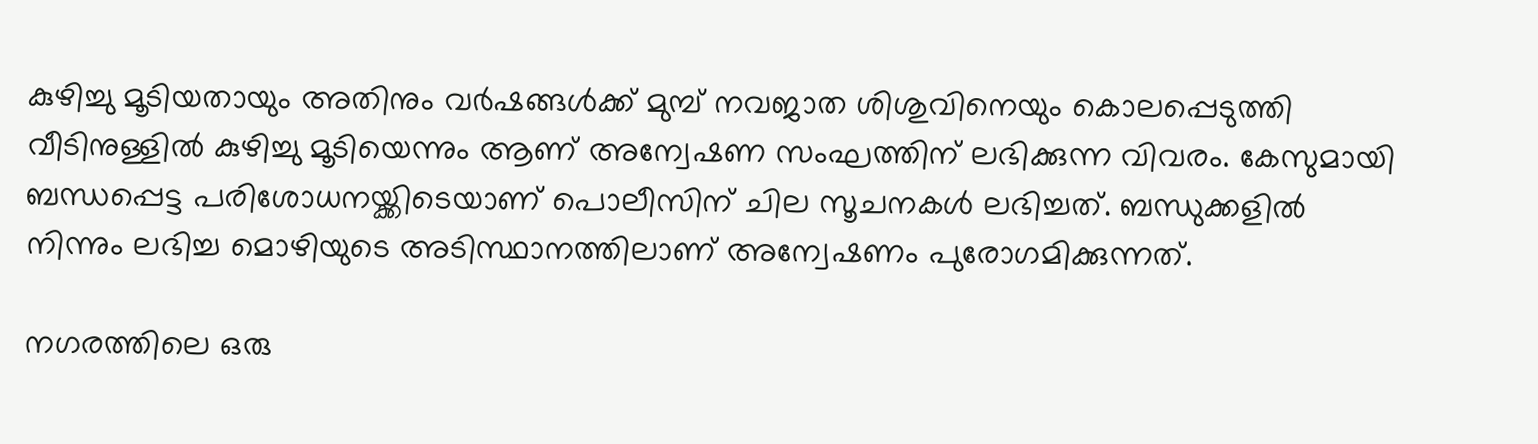കുഴിച്ചു മൂടിയതായും അതിനും വർഷങ്ങൾക്ക് മുമ്പ് നവജാത ശിശുവിനെയും കൊലപ്പെടുത്തി വീടിനുള്ളിൽ കുഴിച്ചു മൂടിയെന്നും ആണ് അന്വേഷണ സംഘത്തിന് ലഭിക്കുന്ന വിവരം. കേസുമായി ബന്ധപ്പെട്ട പരിശോധനയ്ക്കിടെയാണ് പൊലീസിന് ചില സൂചനകൾ ലഭിച്ചത്. ബന്ധുക്കളിൽ നിന്നും ലഭിച്ച മൊഴിയുടെ അടിസ്ഥാനത്തിലാണ് അന്വേഷണം പുരോഗമിക്കുന്നത്.

നഗരത്തിലെ ഒരു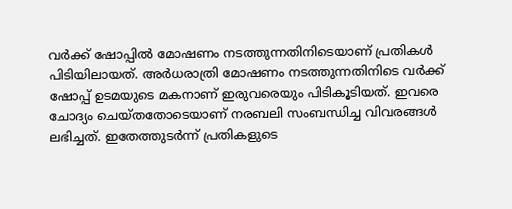വര്‍ക്ക് ഷോപ്പില്‍ മോഷണം നടത്തുന്നതിനിടെയാണ് പ്രതികള്‍ പിടിയിലായത്. അര്‍ധരാത്രി മോഷണം നടത്തുന്നതിനിടെ വര്‍ക്ക് ഷോപ്പ് ഉടമയുടെ മകനാണ് ഇരുവരെയും പിടികൂടിയത്. ഇവരെ ചോദ്യം ചെയ്തതോടെയാണ് നരബലി സംബന്ധിച്ച വിവരങ്ങള്‍ ലഭിച്ചത്. ഇതേത്തുടര്‍ന്ന് പ്രതികളുടെ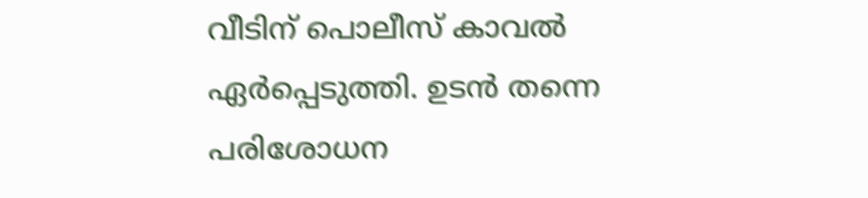വീടിന് പൊലീസ് കാവല്‍ ഏര്‍പ്പെടുത്തി. ഉടന്‍ തന്നെ പരിശോധന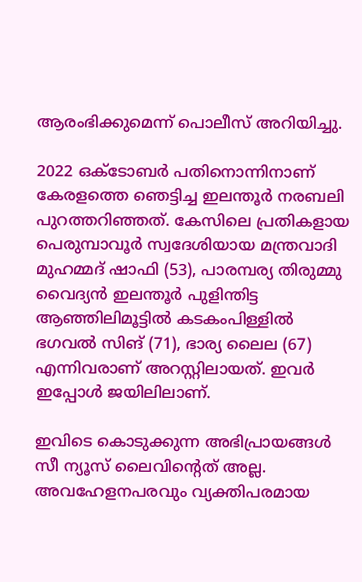ആരംഭിക്കുമെന്ന് പൊലീസ് അറിയിച്ചു.

2022 ഒക്ടോബര്‍ പതിനൊന്നിനാണ് കേരളത്തെ ഞെട്ടിച്ച ഇലന്തൂര്‍ നരബലി പുറത്തറിഞ്ഞത്. കേസിലെ പ്രതികളായ പെരുമ്പാവൂര്‍ സ്വദേശിയായ മന്ത്രവാദി മുഹമ്മദ് ഷാഫി (53), പാരമ്പര്യ തിരുമ്മു വൈദ്യന്‍ ഇലന്തൂര്‍ പുളിന്തിട്ട ആഞ്ഞിലിമൂട്ടില്‍ കടകംപിള്ളില്‍ ഭഗവല്‍ സിങ് (71), ഭാര്യ ലൈല (67) എന്നിവരാണ് അറസ്റ്റിലായത്. ഇവര്‍ ഇപ്പോള്‍ ജയിലിലാണ്.

ഇവിടെ കൊടുക്കുന്ന അഭിപ്രായങ്ങള്‍ സീ ന്യൂസ് ലൈവിന്റെത് അല്ല. അവഹേളനപരവും വ്യക്തിപരമായ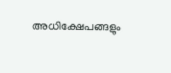അധിക്ഷേപങ്ങളും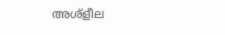അശ്‌ളീല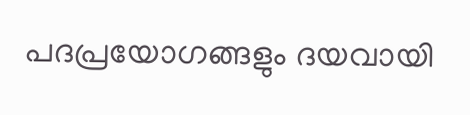പദപ്രയോഗങ്ങളും ദയവായി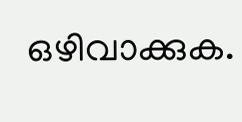ഒഴിവാക്കുക.